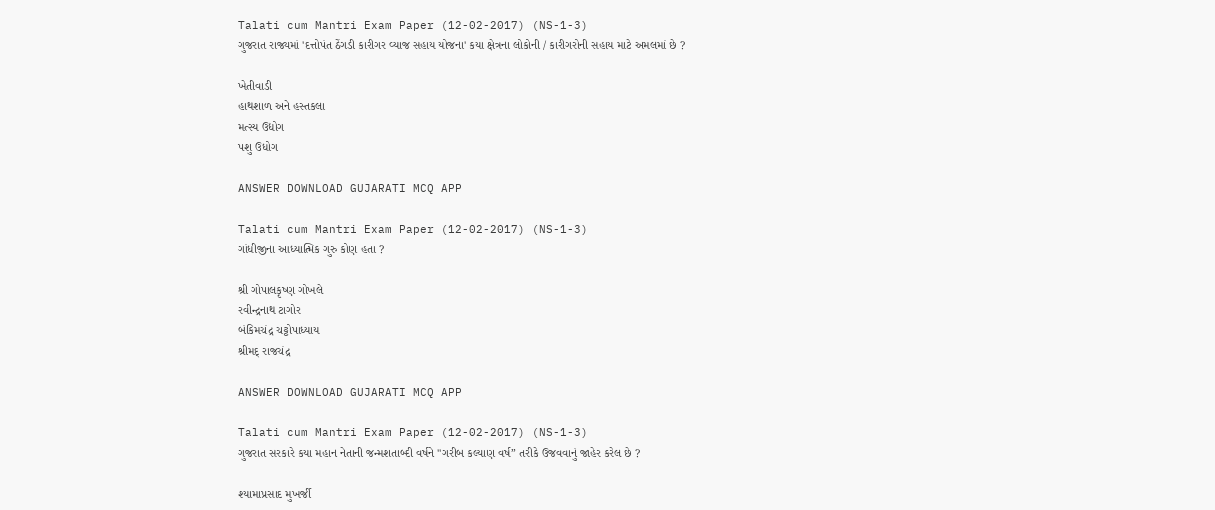Talati cum Mantri Exam Paper (12-02-2017) (NS-1-3)
ગુજરાત રાજ્યમાં 'દત્તોપંત ઠેંગડી કારીગર વ્યાજ સહાય યોજના' કયા ક્ષેત્રના લોકોની / કારીગરોની સહાય માટે અમલમાં છે ?

ખેતીવાડી
હાથશાળ અને હસ્તકલા
મત્સ્ય ઉદ્યોગ
પશુ ઉધોગ

ANSWER DOWNLOAD GUJARATI MCQ APP

Talati cum Mantri Exam Paper (12-02-2017) (NS-1-3)
ગાંધીજીના આધ્યાત્મિક ગુરુ કોણ હતા ?

શ્રી ગોપાલકૃષ્ણ ગોખલે
રવીન્દ્રનાથ ટાગોર
બંકિમચંદ્ર ચટ્ટોપાધ્યાય
શ્રીમદ્ રાજચંદ્ર

ANSWER DOWNLOAD GUJARATI MCQ APP

Talati cum Mantri Exam Paper (12-02-2017) (NS-1-3)
ગુજરાત સરકારે કયા મહાન નેતાની જન્મશતાબ્દી વર્ષને "ગરીબ કલ્યાણ વર્ષ” તરીકે ઉજવવાનું જાહેર કરેલ છે ?

શ્યામાપ્રસાદ મુખર્જી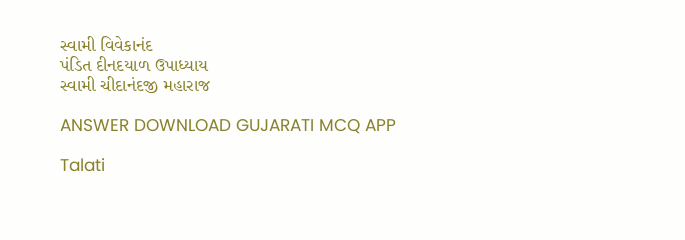સ્વામી વિવેકાનંદ
પંડિત દીનદયાળ ઉપાધ્યાય
સ્વામી ચીદાનંદજી મહારાજ

ANSWER DOWNLOAD GUJARATI MCQ APP

Talati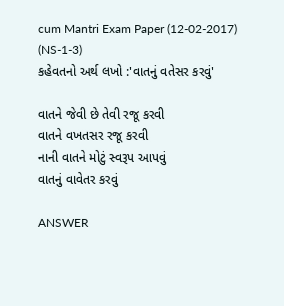cum Mantri Exam Paper (12-02-2017) (NS-1-3)
કહેવતનો અર્થ લખો :'વાતનું વતેસર કરવું'

વાતને જેવી છે તેવી રજૂ કરવી
વાતને વખતસર રજૂ કરવી
નાની વાતને મોટું સ્વરૂપ આપવું
વાતનું વાવેતર કરવું

ANSWER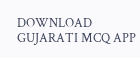DOWNLOAD GUJARATI MCQ APP